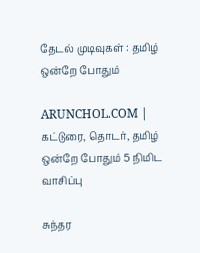தேடல் முடிவுகள் : தமிழ் ஒன்றே போதும்

ARUNCHOL.COM | கட்டுரை, தொடர், தமிழ் ஒன்றே போதும் 5 நிமிட வாசிப்பு

சுந்தர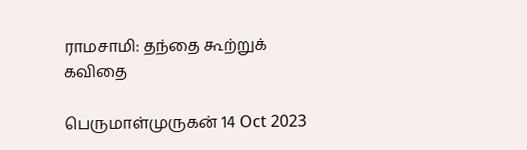ராமசாமி: தந்தை கூற்றுக் கவிதை

பெருமாள்முருகன் 14 Oct 2023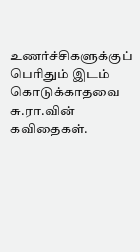உணர்ச்சிகளுக்குப் பெரிதும் இடம் கொடுக்காதவை சு.ரா.வின் கவிதைகள்.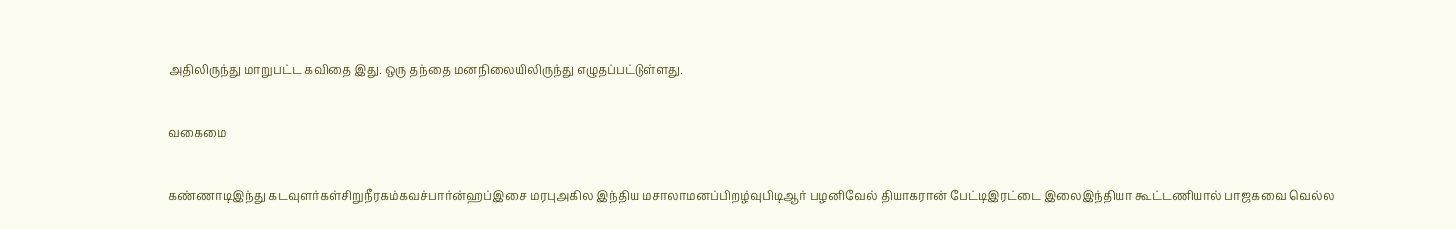அதிலிருந்து மாறுபட்ட கவிதை இது. ஒரு தந்தை மனநிலையிலிருந்து எழுதப்பட்டுள்ளது.

வகைமை

கண்ணாடிஇந்து கடவுளர்கள்சிறுநீரகம்கவச்பார்ன்ஹப்இசை மரபுஅகில இந்திய மசாலாமனப்பிறழ்வுபிடிஆர் பழனிவேல் தியாகரான் பேட்டிஇரட்டை இலைஇந்தியா கூட்டணியால் பாஜகவை வெல்ல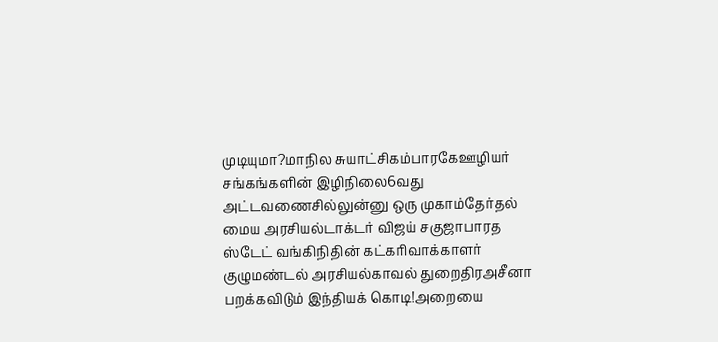முடியுமா?மாநில சுயாட்சிகம்பாரகேஊழியர் சங்கங்களின் இழிநிலை6வது அட்டவணைசில்லுன்னு ஒரு முகாம்தேர்தல் மைய அரசியல்டாக்டர் விஜய் சகுஜாபாரத ஸ்டேட் வங்கிநிதின் கட்கரிவாக்காளர் குழுமண்டல் அரசியல்காவல் துறைதிரஅசீனா பறக்கவிடும் இந்தியக் கொடி!அறையை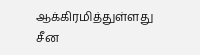ஆக்கிரமித்துள்ளது சீன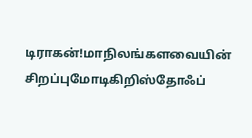டிராகன்!மாநிலங்களவையின் சிறப்புமோடிகிறிஸ்தோஃப்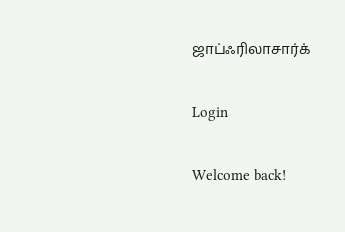ஜாப்ஃரிலாசார்க்

Login

Welcome back!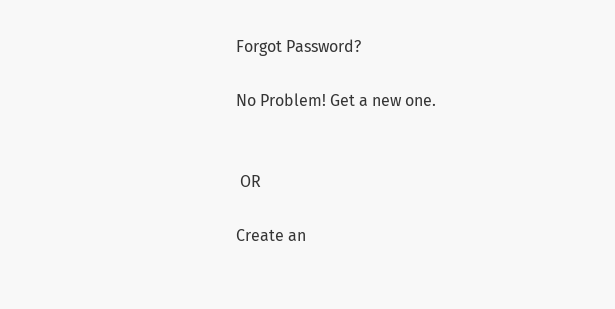Forgot Password?

No Problem! Get a new one.


 OR

Create an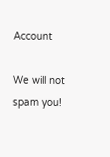Account

We will not spam you!